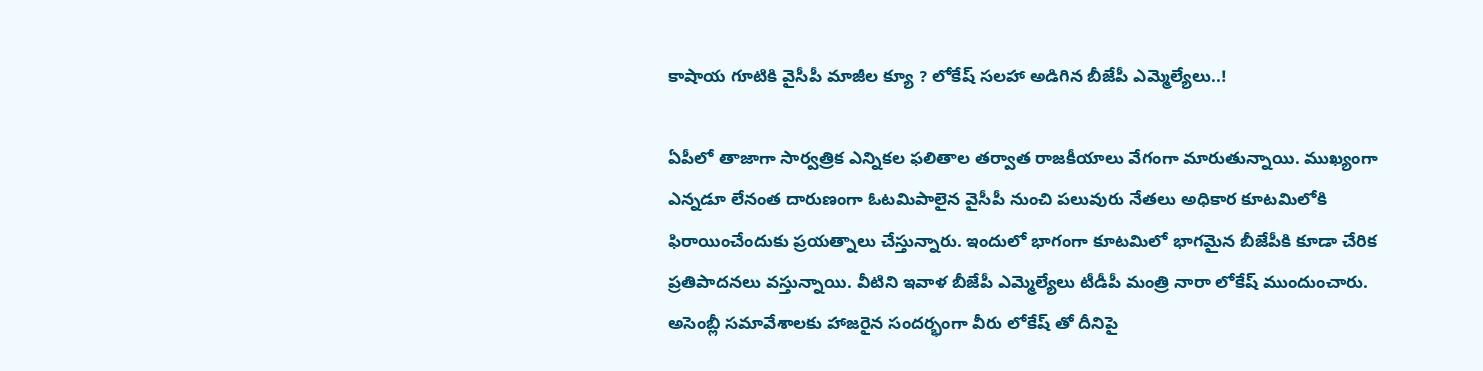కాషాయ గూటికి వైసీపీ మాజీల క్యూ ? లోకేష్ సలహా అడిగిన బీజేపీ ఎమ్మెల్యేలు..!

ఏపీలో తాజాగా సార్వత్రిక ఎన్నికల ఫలితాల తర్వాత రాజకీయాలు వేగంగా మారుతున్నాయి. ముఖ్యంగా ఎన్నడూ లేనంత దారుణంగా ఓటమిపాలైన వైసీపీ నుంచి పలువురు నేతలు అధికార కూటమిలోకి ఫిరాయించేందుకు ప్రయత్నాలు చేస్తున్నారు. ఇందులో భాగంగా కూటమిలో భాగమైన బీజేపీకి కూడా చేరిక ప్రతిపాదనలు వస్తున్నాయి. వీటిని ఇవాళ బీజేపీ ఎమ్మెల్యేలు టీడీపీ మంత్రి నారా లోకేష్ ముందుంచారు. అసెంబ్లీ సమావేశాలకు హాజరైన సందర్భంగా వీరు లోకేష్ తో దీనిపై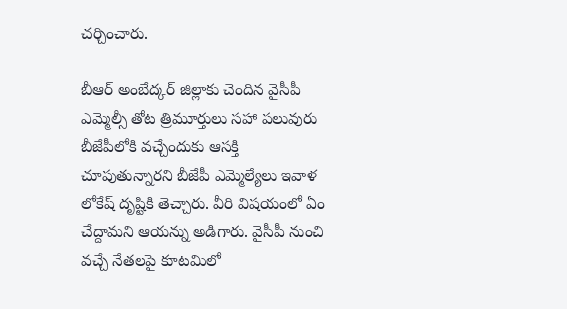చర్చించారు.

బీఆర్ అంబేద్కర్ జిల్లాకు చెందిన వైసీపీ ఎమ్మెల్సీ తోట త్రిమూర్తులు సహా పలువురు బీజేపీలోకి వచ్చేందుకు ఆసక్తి చూపుతున్నారని బీజేపీ ఎమ్మెల్యేలు ఇవాళ లోకేష్ దృష్టికి తెచ్చారు. వీరి విషయంలో ఏం చేద్దామని ఆయన్ను అడిగారు. వైసీపీ నుంచి వచ్చే నేతలపై కూటమిలో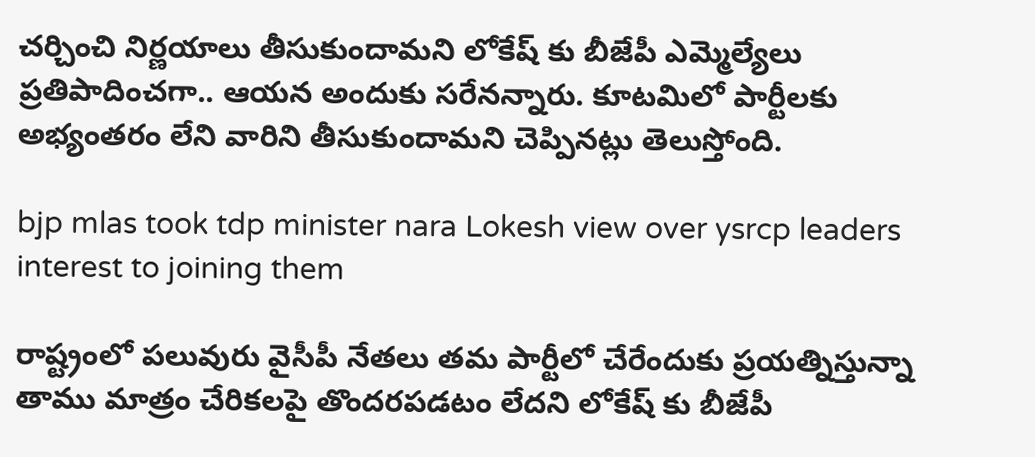చర్చించి నిర్ణయాలు తీసుకుందామని లోకేష్ కు బీజేపీ ఎమ్మెల్యేలు ప్రతిపాదించగా.. ఆయన అందుకు సరేనన్నారు. కూటమిలో పార్టీలకు అభ్యంతరం లేని వారిని తీసుకుందామని చెప్పినట్లు తెలుస్తోంది.

bjp mlas took tdp minister nara Lokesh view over ysrcp leaders interest to joining them

రాష్ట్రంలో పలువురు వైసీపీ నేతలు తమ పార్టీలో చేరేందుకు ప్రయత్నిస్తున్నా తాము మాత్రం చేరికలపై తొందరపడటం లేదని లోకేష్ కు బీజేపీ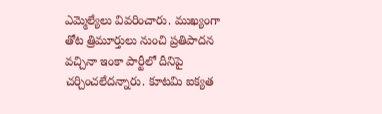ఎమ్మెల్యేలు వివరించారు. ముఖ్యంగా తోట త్రిమూర్తులు నుంచి ప్రతిపాదన వచ్చినా ఇంకా పార్టీలో దీనిపై చర్చించలేదన్నారు. కూటమి ఐక్యత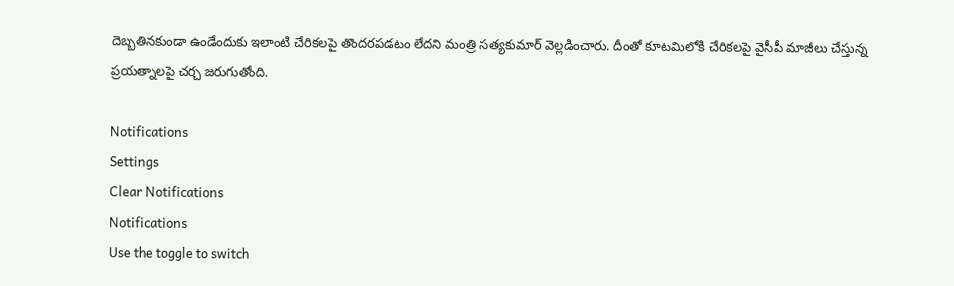దెబ్బతినకుండా ఉండేందుకు ఇలాంటి చేరికలపై తొందరపడటం లేదని మంత్రి సత్యకుమార్ వెల్లడించారు. దీంతో కూటమిలోకి చేరికలపై వైసీపీ మాజీలు చేస్తున్న ప్రయత్నాలపై చర్చ జరుగుతోంది.

Notifications
Settings
Clear Notifications
Notifications
Use the toggle to switch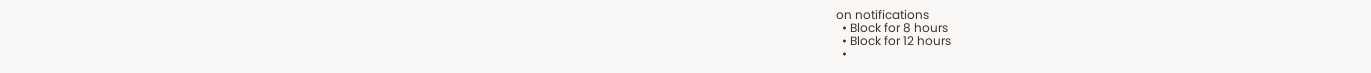on notifications
  • Block for 8 hours
  • Block for 12 hours
  •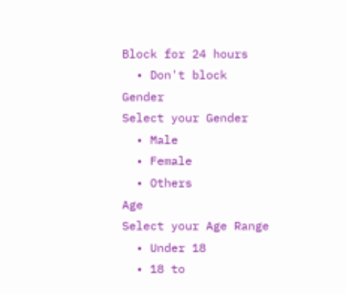Block for 24 hours
  • Don't block
Gender
Select your Gender
  • Male
  • Female
  • Others
Age
Select your Age Range
  • Under 18
  • 18 to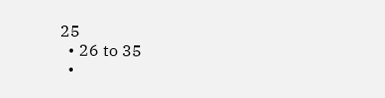25
  • 26 to 35
  •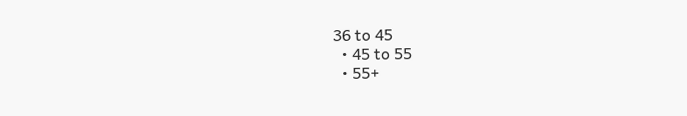36 to 45
  • 45 to 55
  • 55+